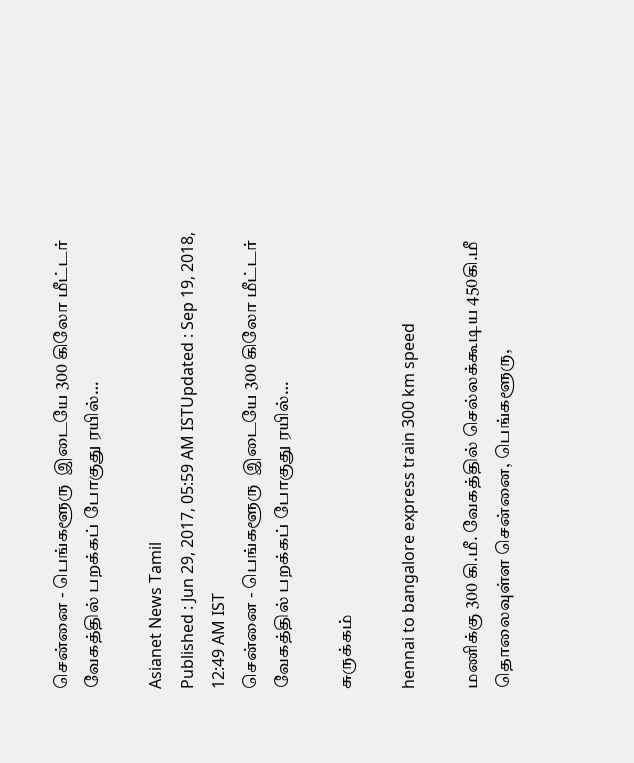சென்னை - பெங்களூரு  இடையே 300 கிலோ மீட்டர் வேகத்தில் பறக்கப் போகுது ரயில்…

Asianet News Tamil
Published : Jun 29, 2017, 05:59 AM ISTUpdated : Sep 19, 2018, 12:49 AM IST
சென்னை - பெங்களூரு  இடையே 300 கிலோ மீட்டர் வேகத்தில் பறக்கப் போகுது ரயில்…

சுருக்கம்

hennai to bangalore express train 300 km speed

மணிக்கு 300 கி.மீ. வேகத்தில் செல்லக்கூடிய 450கி.மீ தொலைவுள்ள சென்னை, பெங்களூரு,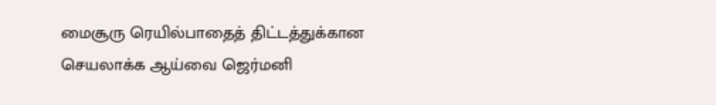மைசூரு ரெயில்பாதைத் திட்டத்துக்கான செயலாக்க ஆய்வை ஜெர்மனி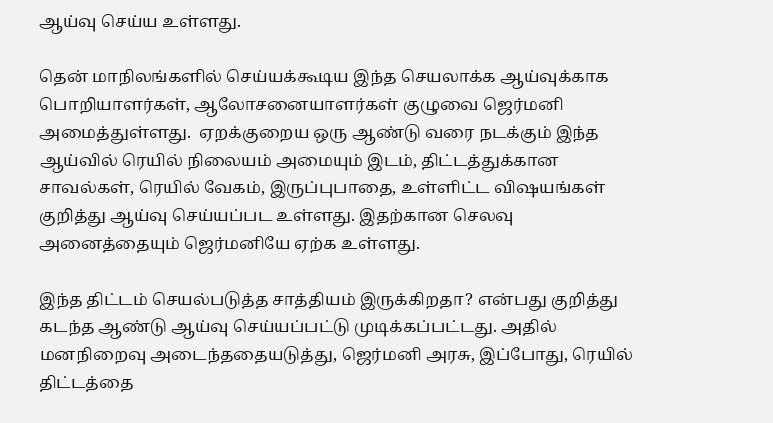ஆய்வு செய்ய உள்ளது.

தென் மாநிலங்களில் செய்யக்கூடிய இந்த செயலாக்க ஆய்வுக்காக பொறியாளர்கள், ஆலோசனையாளர்கள் குழுவை ஜெர்மனி அமைத்துள்ளது.  ஏறக்குறைய ஒரு ஆண்டு வரை நடக்கும் இந்த ஆய்வில் ரெயில் நிலையம் அமையும் இடம், திட்டத்துக்கான சாவல்கள், ரெயில் வேகம், இருப்புபாதை, உள்ளிட்ட விஷயங்கள் குறித்து ஆய்வு செய்யப்பட உள்ளது. இதற்கான செலவு அனைத்தையும் ஜெர்மனியே ஏற்க உள்ளது.

இந்த திட்டம் செயல்படுத்த சாத்தியம் இருக்கிறதா? என்பது குறித்து கடந்த ஆண்டு ஆய்வு செய்யப்பட்டு முடிக்கப்பட்டது. அதில் மனநிறைவு அடைந்ததையடுத்து, ஜெர்மனி அரசு, இப்போது, ரெயில் திட்டத்தை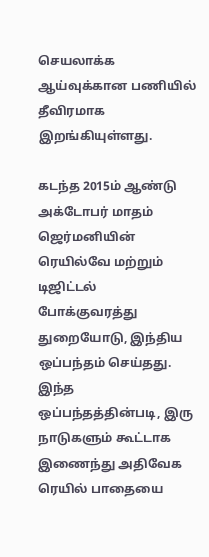செயலாக்க ஆய்வுக்கான பணியில் தீவிரமாக இறங்கியுள்ளது.

கடந்த 2015ம் ஆண்டு அக்டோபர் மாதம் ஜெர்மனியின் ரெயில்வே மற்றும் டிஜிட்டல் போக்குவரத்து துறையோடு, இந்திய ஒப்பந்தம் செய்தது. இந்த ஒப்பந்தத்தின்படி, இரு நாடுகளும் கூட்டாக இணைந்து அதிவேக ரெயில் பாதையை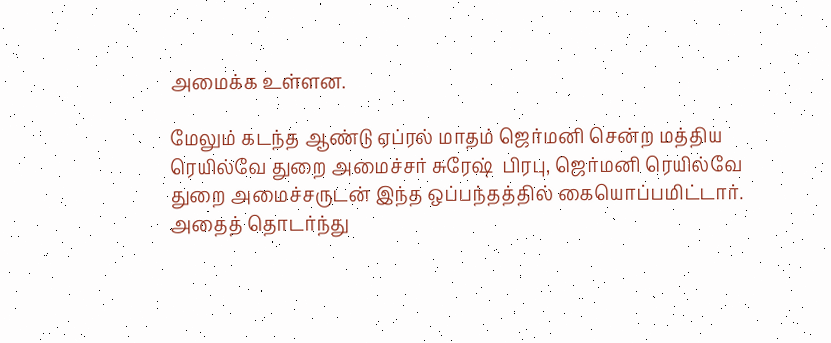அமைக்க உள்ளன.

மேலும் கடந்த ஆண்டு ஏப்ரல் மாதம் ஜெர்மனி சென்ற மத்திய ரெயில்வே துறை அமைச்சர் சுரேஷ்  பிரபு, ஜெர்மனி ரெயில்வே துறை அமைச்சருடன் இந்த ஒப்பந்தத்தில் கையொப்பமிட்டார். அதைத் தொடர்ந்து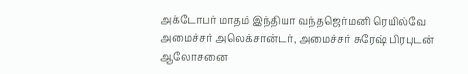அக்டோபர் மாதம் இந்தியா வந்தஜெர்மனி ரெயில்வே அமைச்சர் அலெக்சான்டர், அமைச்சர் சுரேஷ் பிரபுடன் ஆலோசனை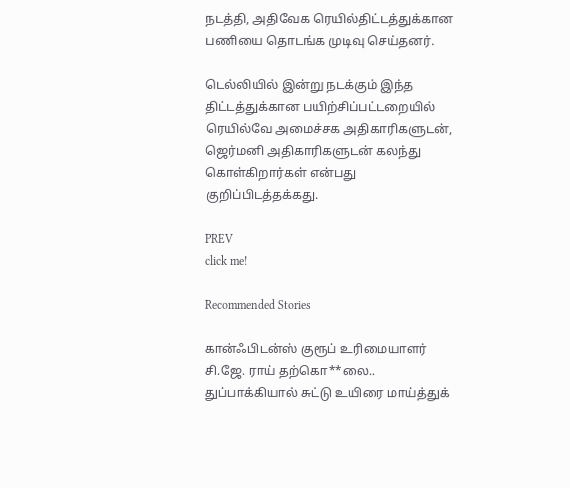நடத்தி, அதிவேக ரெயில்திட்டத்துக்கான பணியை தொடங்க முடிவு செய்தனர்.

டெல்லியில் இன்று நடக்கும் இந்த திட்டத்துக்கான பயிற்சிப்பட்டறையில் ரெயில்வே அமைச்சக அதிகாரிகளுடன், ஜெர்மனி அதிகாரிகளுடன் கலந்து கொள்கிறார்கள் என்பது குறிப்பிடத்தக்கது.

PREV
click me!

Recommended Stories

கான்ஃபிடன்ஸ் குரூப் உரிமையாளர் சி.ஜே. ராய் தற்கொ**லை.. துப்பாக்கியால் சுட்டு உயிரை மாய்த்துக்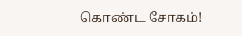கொண்ட சோகம்!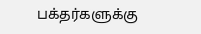பக்தர்களுக்கு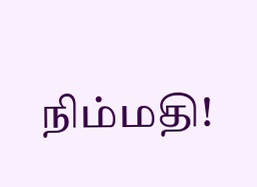நிம்மதி!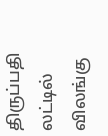திருப்பதி லட்டில் விலங்கு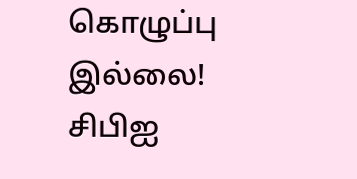கொழுப்பு இல்லை! சிபிஐ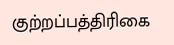குற்றப்பத்திரிகை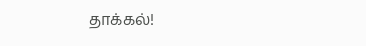தாக்கல்!